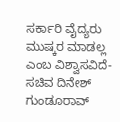ಸರ್ಕಾರಿ ವೈದ್ಯರು ಮುಷ್ಕರ ಮಾಡಲ್ಲ ಎಂಬ ವಿಶ್ವಾಸವಿದೆ- ಸಚಿವ ದಿನೇಶ್ ಗುಂಡೂರಾವ್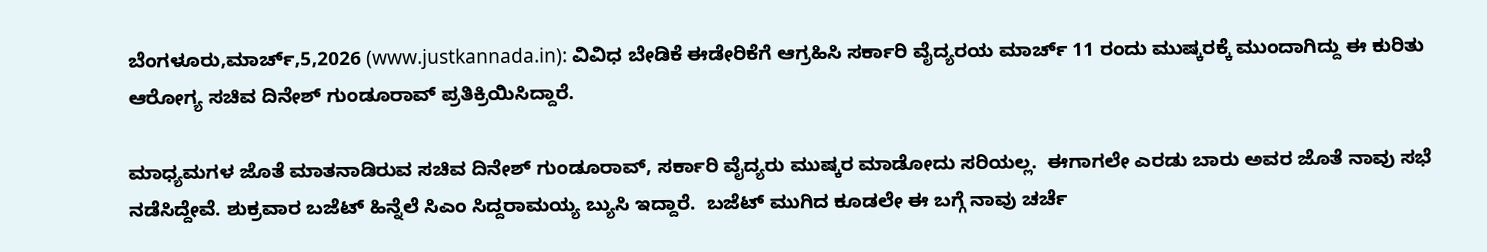ಬೆಂಗಳೂರು,ಮಾರ್ಚ್,5,2026 (www.justkannada.in): ವಿವಿಧ ಬೇಡಿಕೆ ಈಡೇರಿಕೆಗೆ ಆಗ್ರಹಿಸಿ ಸರ್ಕಾರಿ ವೈದ್ಯರಯ ಮಾರ್ಚ್ 11 ರಂದು ಮುಷ್ಕರಕ್ಕೆ ಮುಂದಾಗಿದ್ದು ಈ ಕುರಿತು ಆರೋಗ್ಯ ಸಚಿವ ದಿನೇಶ್ ಗುಂಡೂರಾವ್ ಪ್ರತಿಕ್ರಿಯಿಸಿದ್ದಾರೆ.

ಮಾಧ್ಯಮಗಳ ಜೊತೆ ಮಾತನಾಡಿರುವ ಸಚಿವ ದಿನೇಶ್ ಗುಂಡೂರಾವ್, ಸರ್ಕಾರಿ ವೈದ್ಯರು ಮುಷ್ಕರ ಮಾಡೋದು ಸರಿಯಲ್ಲ.  ಈಗಾಗಲೇ ಎರಡು ಬಾರು ಅವರ ಜೊತೆ ನಾವು ಸಭೆ ನಡೆಸಿದ್ದೇವೆ. ಶುಕ್ರವಾರ ಬಜೆಟ್ ಹಿನ್ನೆಲೆ ಸಿಎಂ ಸಿದ್ದರಾಮಯ್ಯ ಬ್ಯುಸಿ ಇದ್ದಾರೆ.  ಬಜೆಟ್ ಮುಗಿದ ಕೂಡಲೇ ಈ ಬಗ್ಗೆ ನಾವು ಚರ್ಚೆ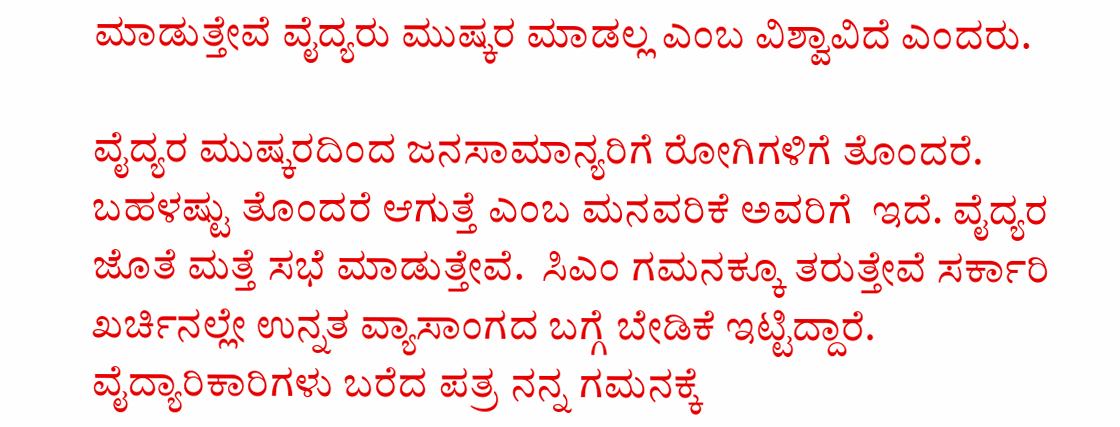ಮಾಡುತ್ತೇವೆ ವೈದ್ಯರು ಮುಷ್ಕರ ಮಾಡಲ್ಲ ಎಂಬ ವಿಶ್ವಾವಿದೆ ಎಂದರು.

ವೈದ್ಯರ ಮುಷ್ಕರದಿಂದ ಜನಸಾಮಾನ್ಯರಿಗೆ ರೋಗಿಗಳಿಗೆ ತೊಂದರೆ. ಬಹಳಷ್ಟು ತೊಂದರೆ ಆಗುತ್ತೆ ಎಂಬ ಮನವರಿಕೆ ಅವರಿಗೆ  ಇದೆ. ವೈದ್ಯರ ಜೊತೆ ಮತ್ತೆ ಸಭೆ ಮಾಡುತ್ತೇವೆ.  ಸಿಎಂ ಗಮನಕ್ಕೂ ತರುತ್ತೇವೆ ಸರ್ಕಾರಿ ಖರ್ಚಿನಲ್ಲೇ ಉನ್ನತ ವ್ಯಾಸಾಂಗದ ಬಗ್ಗೆ ಬೇಡಿಕೆ ಇಟ್ಟಿದ್ದಾರೆ. ವೈದ್ಯಾರಿಕಾರಿಗಳು ಬರೆದ ಪತ್ರ ನನ್ನ ಗಮನಕ್ಕೆ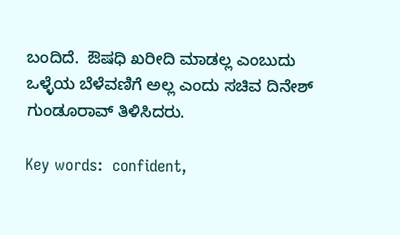ಬಂದಿದೆ.  ಔಷಧಿ ಖರೀದಿ ಮಾಡಲ್ಲ ಎಂಬುದು ಒಳ್ಳೆಯ ಬೆಳೆವಣಿಗೆ ಅಲ್ಲ ಎಂದು ಸಚಿವ ದಿನೇಶ್ ಗುಂಡೂರಾವ್ ತಿಳಿಸಿದರು.

Key words:  confident,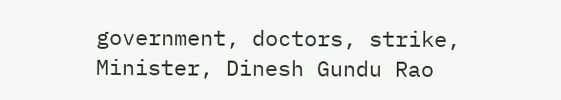government, doctors, strike, Minister, Dinesh Gundu Rao